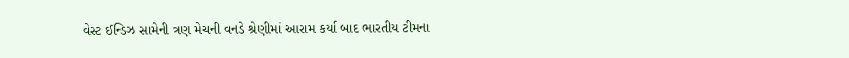વેસ્ટ ઈન્ડિઝ સામેની ત્રણ મેચની વનડે શ્રેણીમાં આરામ કર્યા બાદ ભારતીય ટીમના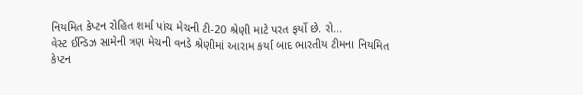નિયમિત કેપ્ટન રોહિત શર્મા પાંચ મેચની ટી-20 શ્રેણી માટે પરત ફર્યો છે. રો...
વેસ્ટ ઈન્ડિઝ સામેની ત્રણ મેચની વનડે શ્રેણીમાં આરામ કર્યા બાદ ભારતીય ટીમના નિયમિત કેપ્ટન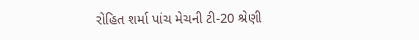રોહિત શર્મા પાંચ મેચની ટી-20 શ્રેણી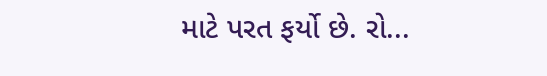માટે પરત ફર્યો છે. રો...